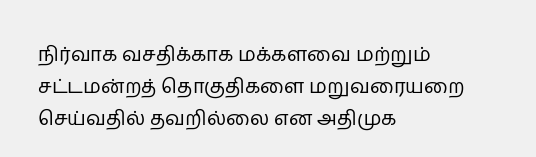நிர்வாக வசதிக்காக மக்களவை மற்றும் சட்டமன்றத் தொகுதிகளை மறுவரையறை செய்வதில் தவறில்லை என அதிமுக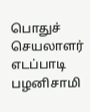பொதுச் செயலாளர் எடப்பாடி பழனிசாமி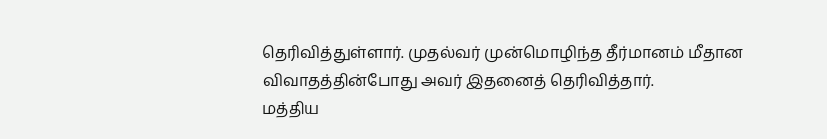தெரிவித்துள்ளார். முதல்வர் முன்மொழிந்த தீர்மானம் மீதான விவாதத்தின்போது அவர் இதனைத் தெரிவித்தார்.
மத்திய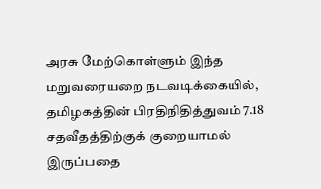அரசு மேற்கொள்ளும் இந்த மறுவரையறை நடவடிக்கையில், தமிழகத்தின் பிரதிநிதித்துவம் 7.18 சதவீதத்திற்குக் குறையாமல் இருப்பதை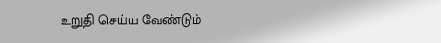உறுதி செய்ய வேண்டும்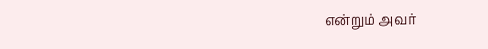என்றும் அவர்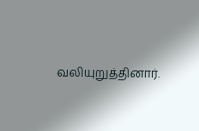வலியுறுத்தினார்.